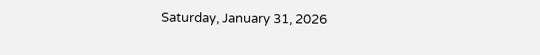Saturday, January 31, 2026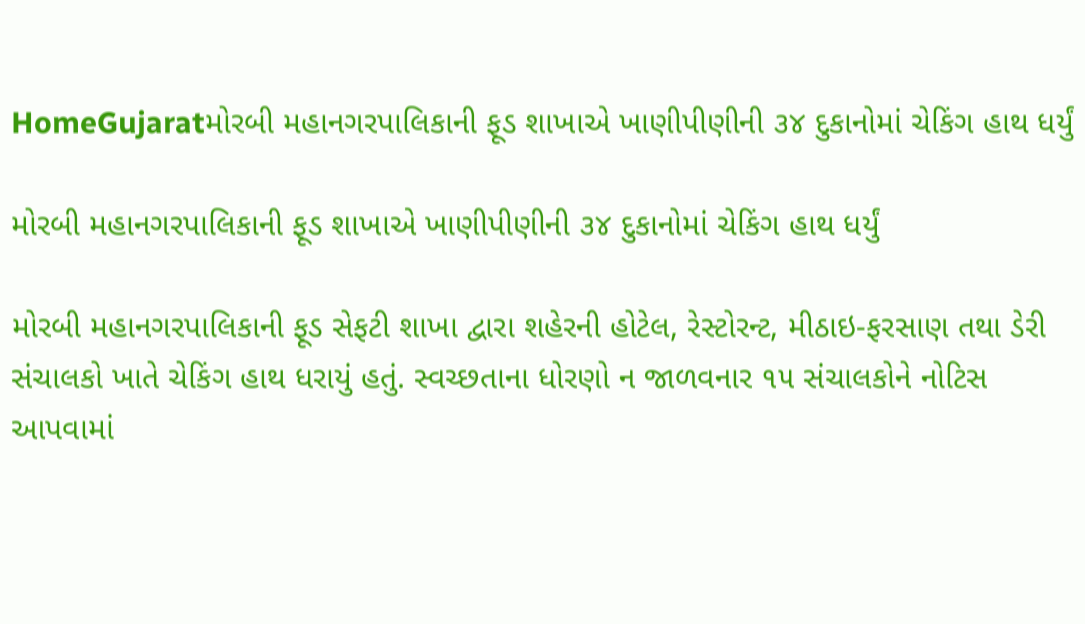HomeGujaratમોરબી મહાનગરપાલિકાની ફૂડ શાખાએ ખાણીપીણીની ૩૪ દુકાનોમાં ચેકિંગ હાથ ધર્યું

મોરબી મહાનગરપાલિકાની ફૂડ શાખાએ ખાણીપીણીની ૩૪ દુકાનોમાં ચેકિંગ હાથ ધર્યું

મોરબી મહાનગરપાલિકાની ફૂડ સેફટી શાખા દ્વારા શહેરની હોટેલ, રેસ્ટોરન્ટ, મીઠાઇ-ફરસાણ તથા ડેરી સંચાલકો ખાતે ચેકિંગ હાથ ધરાયું હતું. સ્વચ્છતાના ધોરણો ન જાળવનાર ૧૫ સંચાલકોને નોટિસ આપવામાં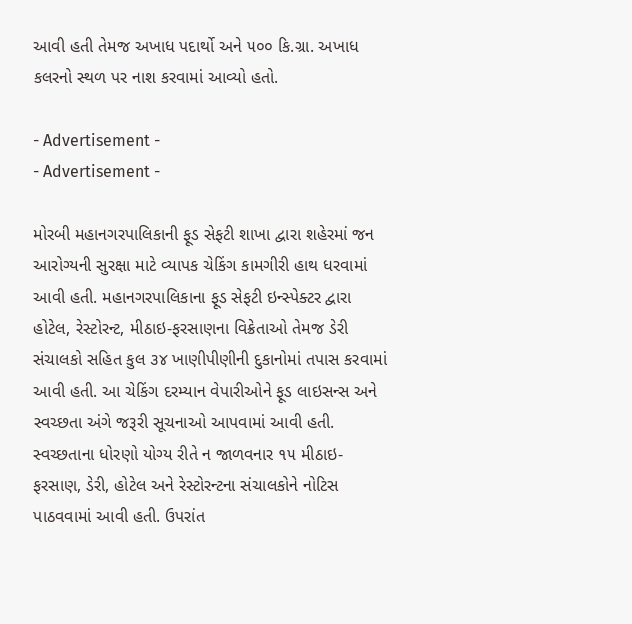આવી હતી તેમજ અખાધ પદાર્થો અને ૫૦૦ કિ.ગ્રા. અખાધ કલરનો સ્થળ પર નાશ કરવામાં આવ્યો હતો.

- Advertisement -
- Advertisement -

મોરબી મહાનગરપાલિકાની ફૂડ સેફટી શાખા દ્વારા શહેરમાં જન આરોગ્યની સુરક્ષા માટે વ્યાપક ચેકિંગ કામગીરી હાથ ધરવામાં આવી હતી. મહાનગરપાલિકાના ફૂડ સેફટી ઇન્સ્પેક્ટર દ્વારા હોટેલ, રેસ્ટોરન્ટ, મીઠાઇ-ફરસાણના વિક્રેતાઓ તેમજ ડેરી સંચાલકો સહિત કુલ ૩૪ ખાણીપીણીની દુકાનોમાં તપાસ કરવામાં આવી હતી. આ ચેકિંગ દરમ્યાન વેપારીઓને ફૂડ લાઇસન્સ અને સ્વચ્છતા અંગે જરૂરી સૂચનાઓ આપવામાં આવી હતી. સ્વચ્છતાના ધોરણો યોગ્ય રીતે ન જાળવનાર ૧૫ મીઠાઇ-ફરસાણ, ડેરી, હોટેલ અને રેસ્ટોરન્ટના સંચાલકોને નોટિસ પાઠવવામાં આવી હતી. ઉપરાંત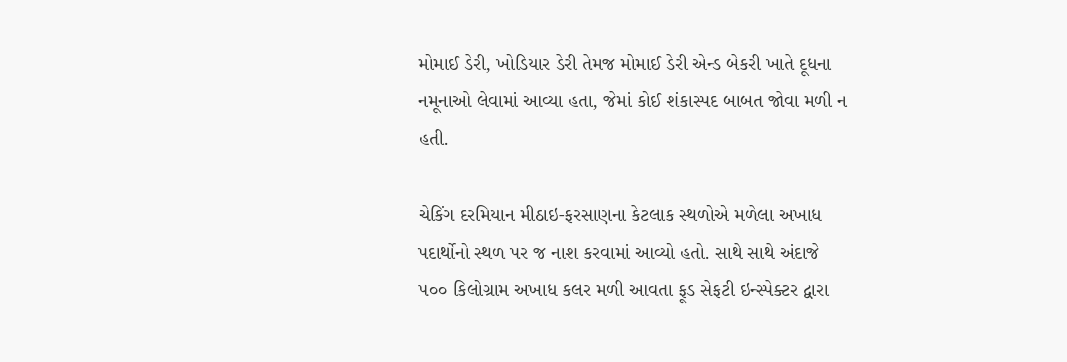મોમાઈ ડેરી, ખોડિયાર ડેરી તેમજ મોમાઈ ડેરી એન્ડ બેકરી ખાતે દૂધના નમૂનાઓ લેવામાં આવ્યા હતા, જેમાં કોઈ શંકાસ્પદ બાબત જોવા મળી ન હતી.

ચેકિંગ દરમિયાન મીઠાઇ-ફરસાણના કેટલાક સ્થળોએ મળેલા અખાધ પદાર્થોનો સ્થળ પર જ નાશ કરવામાં આવ્યો હતો. સાથે સાથે અંદાજે ૫૦૦ કિલોગ્રામ અખાધ કલર મળી આવતા ફૂડ સેફટી ઇન્સ્પેક્ટર દ્વારા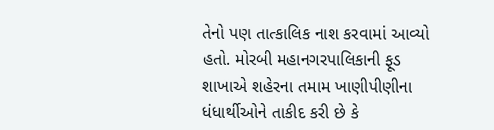તેનો પણ તાત્કાલિક નાશ કરવામાં આવ્યો હતો. મોરબી મહાનગરપાલિકાની ફૂડ શાખાએ શહેરના તમામ ખાણીપીણીના ધંધાર્થીઓને તાકીદ કરી છે કે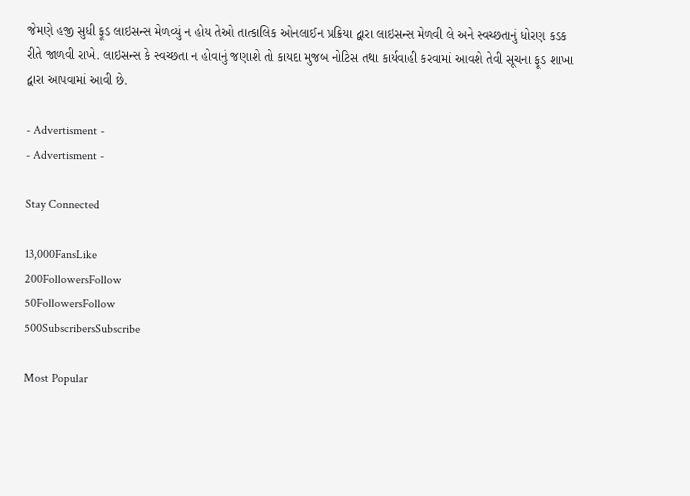જેમણે હજી સુધી ફૂડ લાઇસન્સ મેળવ્યું ન હોય તેઓ તાત્કાલિક ઓનલાઈન પ્રક્રિયા દ્વારા લાઇસન્સ મેળવી લે અને સ્વચ્છતાનું ધોરણ કડક રીતે જાળવી રાખે. લાઇસન્સ કે સ્વચ્છતા ન હોવાનું જણાશે તો કાયદા મુજબ નોટિસ તથા કાર્યવાહી કરવામાં આવશે તેવી સૂચના ફૂડ શાખા દ્વારા આપવામાં આવી છે.

- Advertisment -
- Advertisment -

Stay Connected

13,000FansLike
200FollowersFollow
50FollowersFollow
500SubscribersSubscribe

Most Popular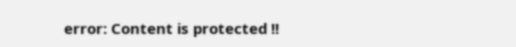error: Content is protected !!